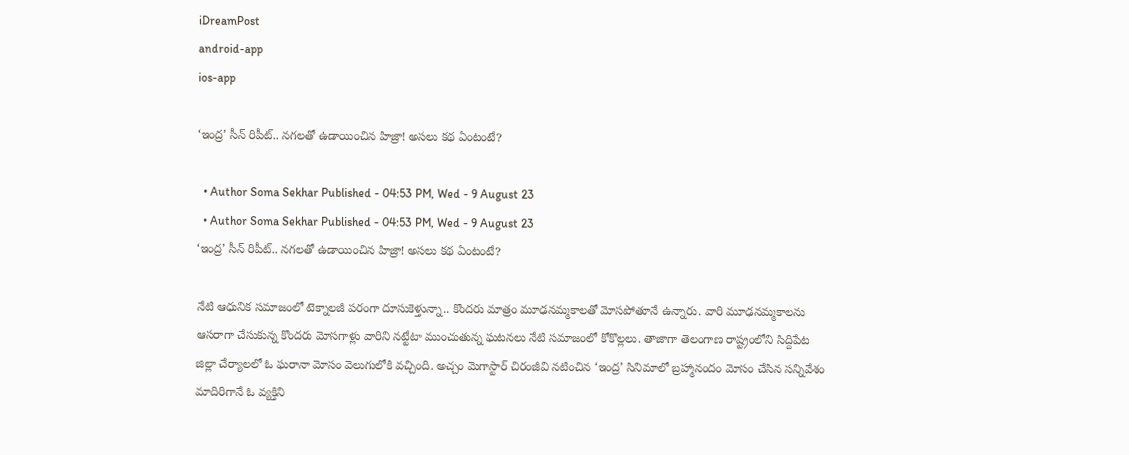iDreamPost
android-app
ios-app

‘ఇంద్ర’ సీన్ రిపీట్.. నగలతో ఉడాయించిన హిజ్రా! అసలు కథ ఏంటంటే?

  • Author Soma Sekhar Published - 04:53 PM, Wed - 9 August 23
  • Author Soma Sekhar Published - 04:53 PM, Wed - 9 August 23
‘ఇంద్ర’ సీన్ రిపీట్.. నగలతో ఉడాయించిన హిజ్రా! అసలు కథ ఏంటంటే?

నేటి ఆధునిక సమాజంలో టెక్నాలజీ పరంగా దూసుకెళ్తున్నా.. కొందరు మాత్రం మూఢనమ్మకాలతో మోసపోతూనే ఉన్నారు. వారి మూఢనమ్మకాలను ఆసరాగా చేసుకున్న కొందరు మోసగాళ్లు వారిని నట్టేటా ముంచుతున్న ఘటనలు నేటి సమాజంలో కోకొల్లలు. తాజాగా తెలంగాణ రాష్ట్రంలోని సిద్దిపేట జిల్లా చేర్యాలలో ఓ ఘరానా మోసం వెలుగులోకి వచ్చింది. అచ్చం మెగాస్టార్ చిరంజీవి నటించిన ‘ఇంద్ర’ సినిమాలో బ్రహ్మానందం మోసం చేసిన సన్నివేశం మాదిరిగానే ఓ వ్యక్తిని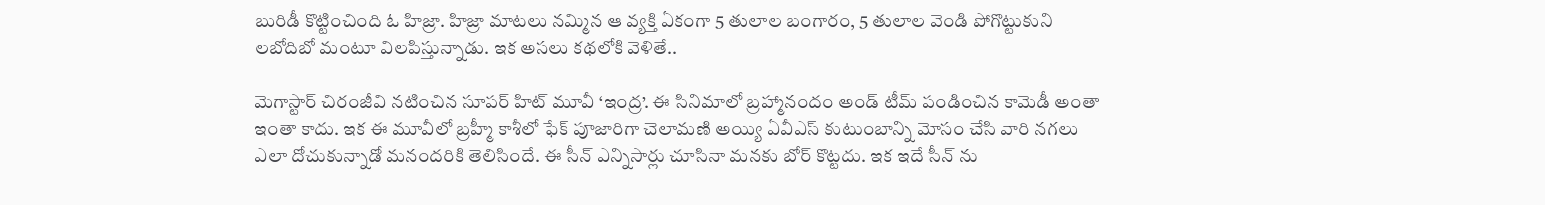బురిడీ కొట్టించింది ఓ హిజ్రా. హిజ్రా మాటలు నమ్మిన ఆ వ్యక్తి ఏకంగా 5 తులాల బంగారం, 5 తులాల వెండి పోగొట్టుకుని లబోదిబో మంటూ విలపిస్తున్నాడు. ఇక అసలు కథలోకి వెళితే..

మెగాస్టార్ చిరంజీవి నటించిన సూపర్ హిట్ మూవీ ‘ఇంద్ర’. ఈ సినిమాలో బ్రహ్మానందం అండ్ టీమ్ పండించిన కామెడీ అంతా ఇంతా కాదు. ఇక ఈ మూవీలో బ్రహ్మీ కాశీలో ఫేక్ పూజారిగా చెలామణి అయ్యి ఏవీఎస్ కుటుంబాన్ని మోసం చేసి వారి నగలు ఎలా దోచుకున్నాడో మనందరికి తెలిసిందే. ఈ సీన్ ఎన్నిసార్లు చూసినా మనకు బోర్ కొట్టదు. ఇక ఇదే సీన్ ను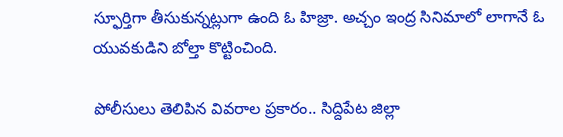స్ఫూర్తిగా తీసుకున్నట్లుగా ఉంది ఓ హిజ్రా. అచ్చం ఇంద్ర సినిమాలో లాగానే ఓ యువకుడిని బోల్తా కొట్టించింది.

పోలీసులు తెలిపిన వివరాల ప్రకారం.. సిద్దిపేట జిల్లా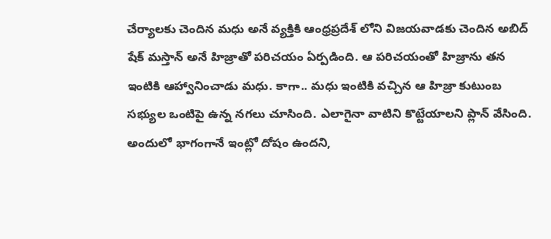చేర్యాలకు చెందిన మధు అనే వ్యక్తికి ఆంధ్రప్రదేశ్ లోని విజయవాడకు చెందిన అబిద్ షేక్ మస్తాన్ అనే హిజ్రాతో పరిచయం ఏర్పడింది. ఆ పరిచయంతో హిజ్రాను తన ఇంటికి ఆహ్వానించాడు మధు. కాగా.. మధు ఇంటికి వచ్చిన ఆ హిజ్రా కుటుంబ సభ్యుల ఒంటిపై ఉన్న నగలు చూసింది. ఎలాగైనా వాటిని కొట్టేయాలని ప్లాన్ వేసింది. అందులో భాగంగానే ఇంట్లో దోషం ఉందని,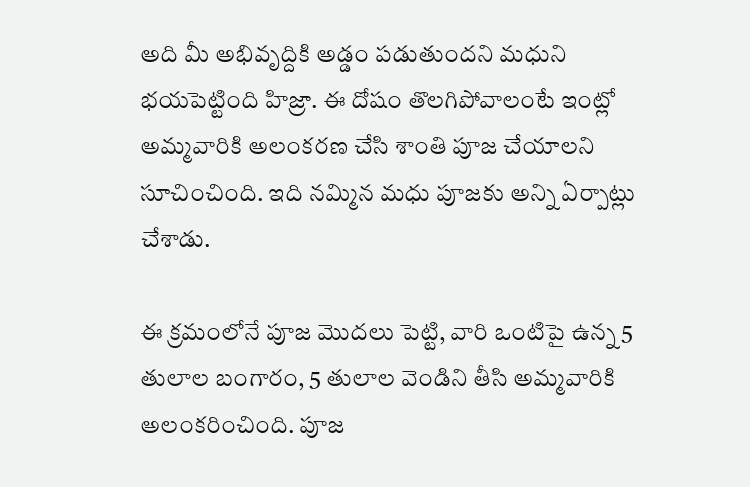అది మీ అభివృద్దికి అడ్డం పడుతుందని మధుని భయపెట్టింది హిజ్రా. ఈ దోషం తొలగిపోవాలంటే ఇంట్లో అమ్మవారికి అలంకరణ చేసి శాంతి పూజ చేయాలని సూచించింది. ఇది నమ్మిన మధు పూజకు అన్ని ఏర్పాట్లు చేశాడు.

ఈ క్రమంలోనే పూజ మెుదలు పెట్టి, వారి ఒంటిపై ఉన్న 5 తులాల బంగారం, 5 తులాల వెండిని తీసి అమ్మవారికి అలంకరించింది. పూజ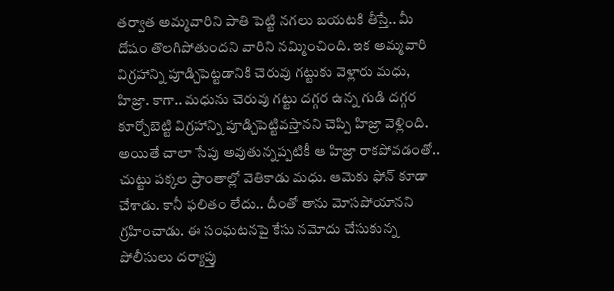తర్వాత అమ్మవారిని పాతి పెట్టి నగలు బయటకి తీస్తే.. మీ దోషం తొలగిపోతుందని వారిని నమ్మించింది. ఇక అమ్మవారి విగ్రహాన్ని పూడ్చిపెట్టడానికి చెరువు గట్టుకు వెళ్లారు మధు, హిజ్రా. కాగా.. మధును చెరువు గట్టు దగ్గర ఉన్న గుడి దగ్గర కూర్చోబెట్టి విగ్రహాన్ని పూడ్చిపెట్టివస్తానని చెప్పి హిజ్రా వెళ్లింది. అయితే చాలా సేపు అవుతున్నప్పటికీ ఆ హిజ్రా రాకపోవడంతో.. చుట్టు పక్కల ప్రాంతాల్లో వెతికాడు మధు. ఆమెకు ఫోన్ కూడా చేశాడు. కానీ ఫలితం లేదు.. దీంతో తాను మోసపోయానని గ్రహించాడు. ఈ సంఘటనపై కేసు నమోదు చేసుకున్న పోలీసులు దర్యాప్తు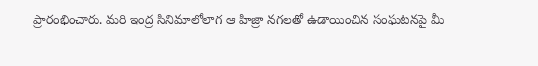ప్రారంభించారు. మరి ఇంద్ర సినిమాలోలాగ ఆ హిజ్రా నగలతో ఉడాయించిన సంఘటనపై మీ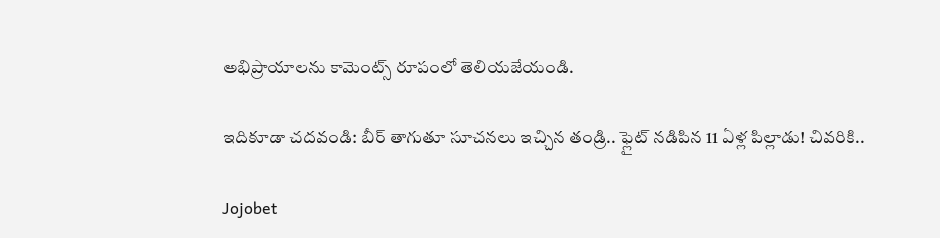అభిప్రాయాలను కామెంట్స్ రూపంలో తెలియజేయండి.

ఇదికూడా చదవండి: బీర్ తాగుతూ సూచనలు ఇచ్చిన తండ్రి.. ఫ్లైట్ నడిపిన 11 ఏళ్ల పిల్లాడు! చివరికి..

Jojobet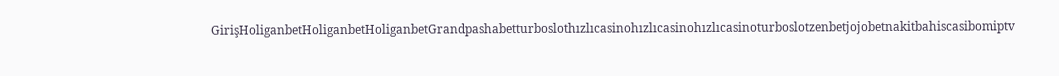GirişHoliganbetHoliganbetHoliganbetGrandpashabetturboslothızlıcasinohızlıcasinohızlıcasinoturboslotzenbetjojobetnakitbahiscasibomiptv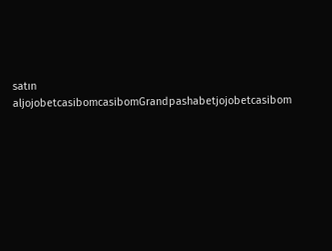satın aljojobetcasibomcasibomGrandpashabetjojobetcasibom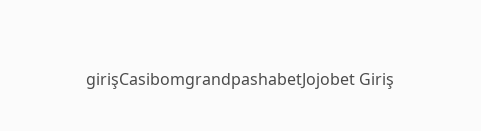girişCasibomgrandpashabetJojobet Giriş